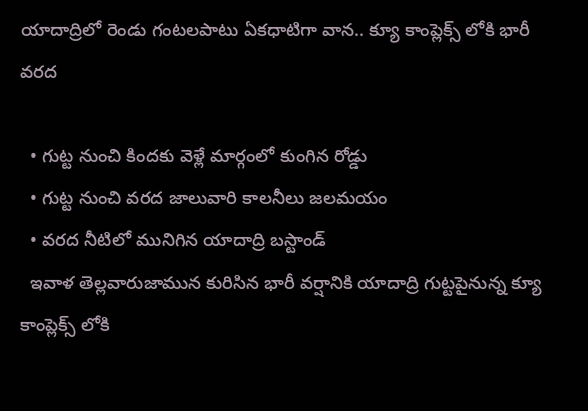యాదాద్రిలో రెండు గంటలపాటు ఏకధాటిగా వాన.. క్యూ కాంప్లెక్స్ లోకి భారీ వరద

  • గుట్ట నుంచి కిందకు వెళ్లే మార్గంలో కుంగిన రోడ్డు
  • గుట్ట నుంచి వరద జాలువారి కాలనీలు జలమయం
  • వరద నీటిలో మునిగిన యాదాద్రి బస్టాండ్
  ఇవాళ తెల్లవారుజామున కురిసిన భారీ వర్షానికి యాదాద్రి గుట్టపైనున్న క్యూ కాంప్లెక్స్ లోకి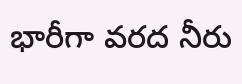భారీగా వరద నీరు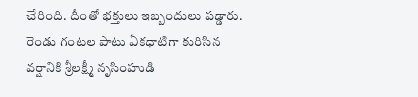చేరింది. దీంతో భక్తులు ఇబ్బందులు పడ్డారు. రెండు గంటల పాటు ఏకధాటిగా కురిసిన వర్షానికి శ్రీలక్ష్మీ నృసింహుడి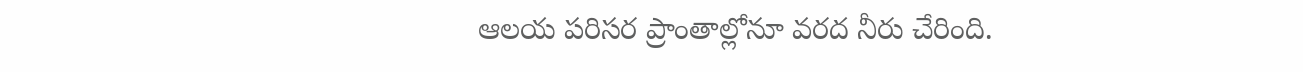ఆలయ పరిసర ప్రాంతాల్లోనూ వరద నీరు చేరింది.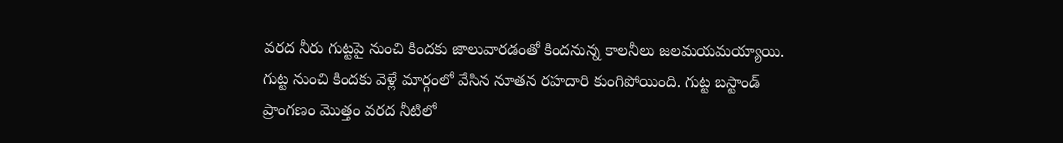వరద నీరు గుట్టపై నుంచి కిందకు జాలువారడంతో కిందనున్న కాలనీలు జలమయమయ్యాయి. గుట్ట నుంచి కిందకు వెళ్లే మార్గంలో వేసిన నూతన రహదారి కుంగిపోయింది. గుట్ట బస్టాండ్ ప్రాంగణం మొత్తం వరద నీటిలో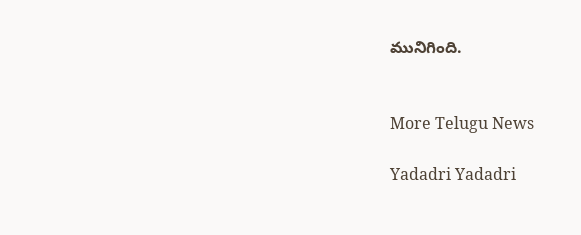మునిగింది.


More Telugu News

Yadadri Yadadri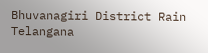Bhuvanagiri District Rain Telangana